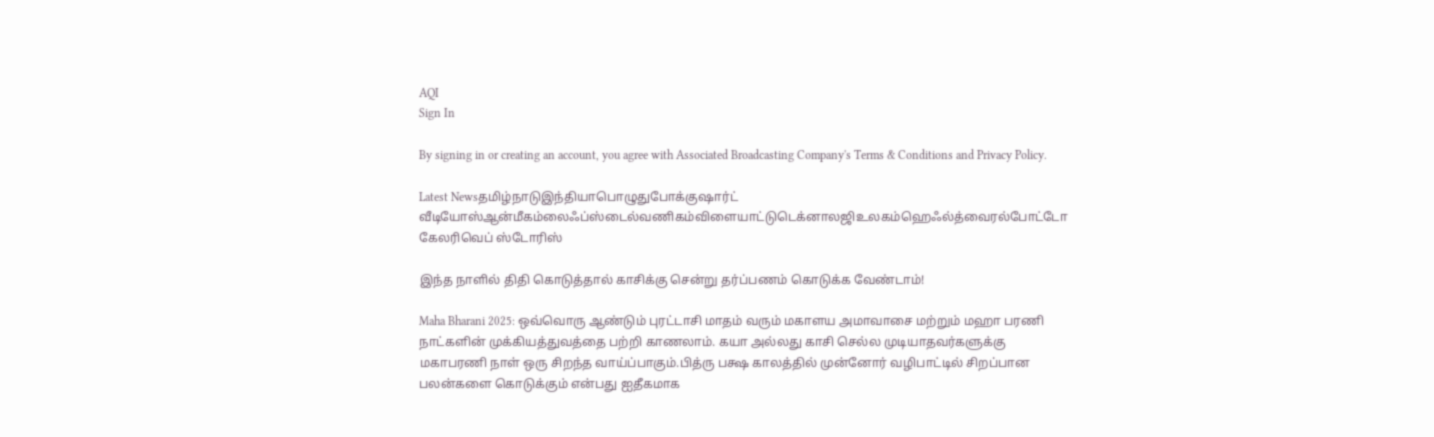AQI
Sign In

By signing in or creating an account, you agree with Associated Broadcasting Company's Terms & Conditions and Privacy Policy.

Latest Newsதமிழ்நாடுஇந்தியாபொழுதுபோக்குஷார்ட் வீடியோஸ்ஆன்மீகம்லைஃப்ஸ்டைல்வணிகம்விளையாட்டுடெக்னாலஜிஉலகம்ஹெஃல்த்வைரல்போட்டோ கேலரிவெப் ஸ்டோரிஸ்

இந்த நாளில் திதி கொடுத்தால் காசிக்கு சென்று தர்ப்பணம் கொடுக்க வேண்டாம்!

Maha Bharani 2025: ஒவ்வொரு ஆண்டும் புரட்டாசி மாதம் வரும் மகாளய அமாவாசை மற்றும் மஹா பரணி நாட்களின் முக்கியத்துவத்தை பற்றி காணலாம். கயா அல்லது காசி செல்ல முடியாதவர்களுக்கு மகாபரணி நாள் ஒரு சிறந்த வாய்ப்பாகும்.பித்ரு பக்ஷ காலத்தில் முன்னோர் வழிபாட்டில் சிறப்பான பலன்களை கொடுக்கும் என்பது ஐதீகமாக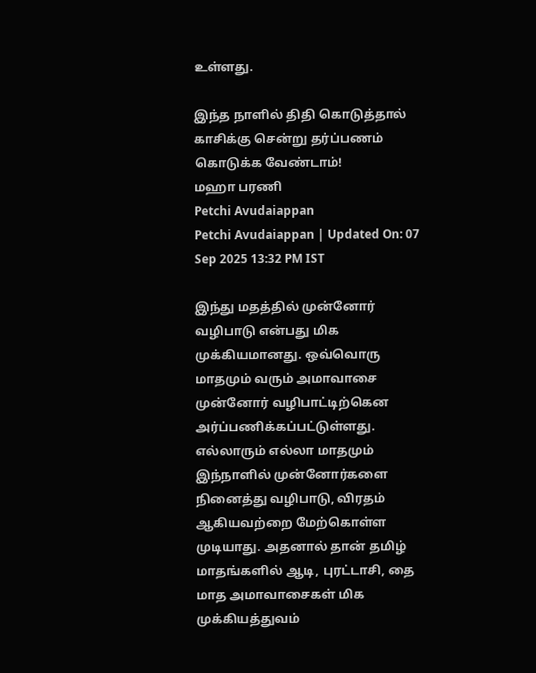உள்ளது.

இந்த நாளில் திதி கொடுத்தால் காசிக்கு சென்று தர்ப்பணம் கொடுக்க வேண்டாம்!
மஹா பரணி
Petchi Avudaiappan
Petchi Avudaiappan | Updated On: 07 Sep 2025 13:32 PM IST

இந்து மதத்தில் முன்னோர் வழிபாடு என்பது மிக முக்கியமானது. ஒவ்வொரு மாதமும் வரும் அமாவாசை முன்னோர் வழிபாட்டிற்கென அர்ப்பணிக்கப்பட்டுள்ளது. எல்லாரும் எல்லா மாதமும் இந்நாளில் முன்னோர்களை நினைத்து வழிபாடு, விரதம் ஆகியவற்றை மேற்கொள்ள முடியாது. அதனால் தான் தமிழ் மாதங்களில் ஆடி, புரட்டாசி, தை மாத அமாவாசைகள் மிக முக்கியத்துவம்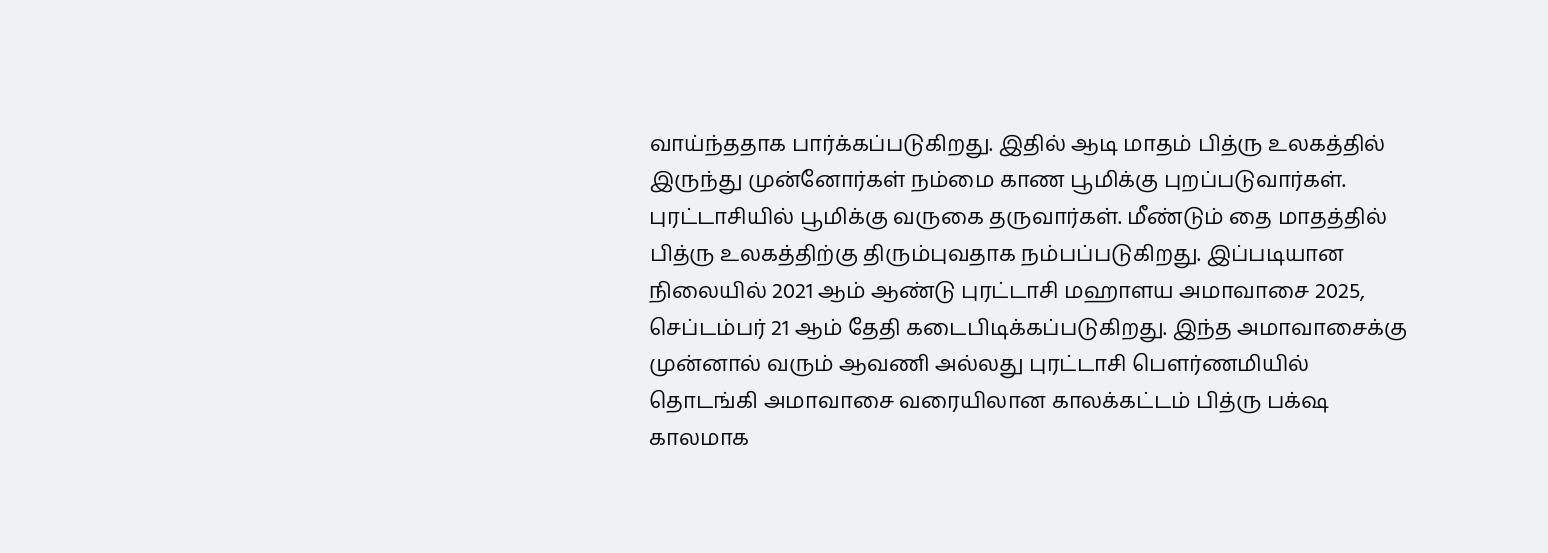வாய்ந்ததாக பார்க்கப்படுகிறது. இதில் ஆடி மாதம் பித்ரு உலகத்தில் இருந்து முன்னோர்கள் நம்மை காண பூமிக்கு புறப்படுவார்கள். புரட்டாசியில் பூமிக்கு வருகை தருவார்கள். மீண்டும் தை மாதத்தில் பித்ரு உலகத்திற்கு திரும்புவதாக நம்பப்படுகிறது. இப்படியான நிலையில் 2021 ஆம் ஆண்டு புரட்டாசி மஹாளய அமாவாசை 2025, செப்டம்பர் 21 ஆம் தேதி கடைபிடிக்கப்படுகிறது. இந்த அமாவாசைக்கு முன்னால் வரும் ஆவணி அல்லது புரட்டாசி பௌர்ணமியில் தொடங்கி அமாவாசை வரையிலான காலக்கட்டம் பித்ரு பக்‌ஷ காலமாக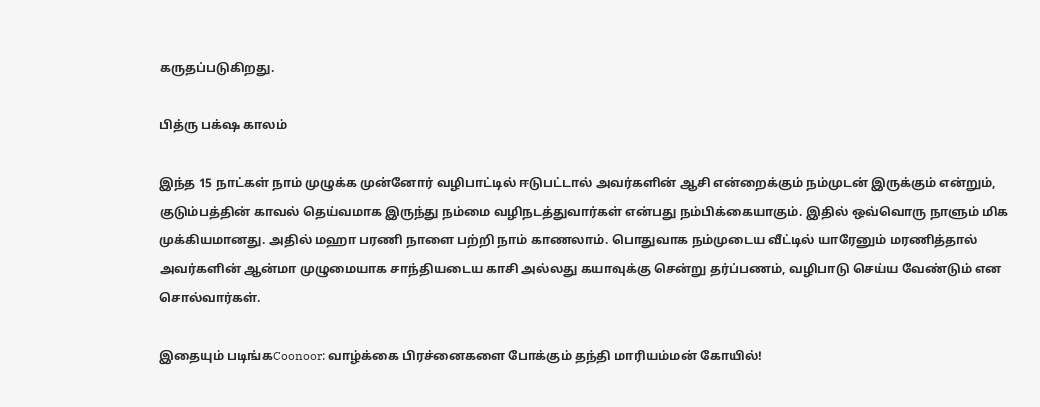கருதப்படுகிறது.

பித்ரு பக்‌ஷ காலம்

இந்த 15 நாட்கள் நாம் முழுக்க முன்னோர் வழிபாட்டில் ஈடுபட்டால் அவர்களின் ஆசி என்றைக்கும் நம்முடன் இருக்கும் என்றும், குடும்பத்தின் காவல் தெய்வமாக இருந்து நம்மை வழிநடத்துவார்கள் என்பது நம்பிக்கையாகும். இதில் ஒவ்வொரு நாளும் மிக முக்கியமானது. அதில் மஹா பரணி நாளை பற்றி நாம் காணலாம். பொதுவாக நம்முடைய வீட்டில் யாரேனும் மரணித்தால் அவர்களின் ஆன்மா முழுமையாக சாந்தியடைய காசி அல்லது கயாவுக்கு சென்று தர்ப்பணம், வழிபாடு செய்ய வேண்டும் என சொல்வார்கள்.

இதையும் படிங்கCoonoor: வாழ்க்கை பிரச்னைகளை போக்கும் தந்தி மாரியம்மன் கோயில்!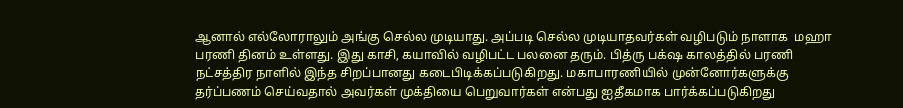ஆனால் எல்லோராலும் அங்கு செல்ல முடியாது. அப்படி செல்ல முடியாதவர்கள் வழிபடும் நாளாக  மஹா பரணி தினம் உள்ளது. இது காசி, கயாவில் வழிபட்ட பலனை தரும். பித்ரு பக்‌ஷ காலத்தில் பரணி நட்சத்திர நாளில் இந்த சிறப்பானது கடைபிடிக்கப்படுகிறது. மகாபாரணியில் முன்னோர்களுக்கு தர்ப்பணம் செய்வதால் அவர்கள் முக்தியை பெறுவார்கள் என்பது ஐதீகமாக பார்க்கப்படுகிறது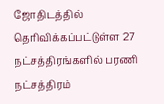ஜோதிடத்தில் தெரிவிக்கப்பட்டுள்ள 27 நட்சத்திரங்களில் பரணி நட்சத்திரம்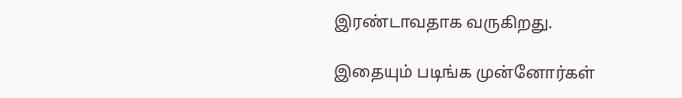இரண்டாவதாக வருகிறது.

இதையும் படிங்க முன்னோர்கள்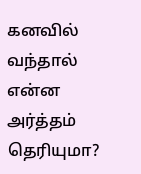கனவில் வந்தால் என்ன அர்த்தம் தெரியுமா?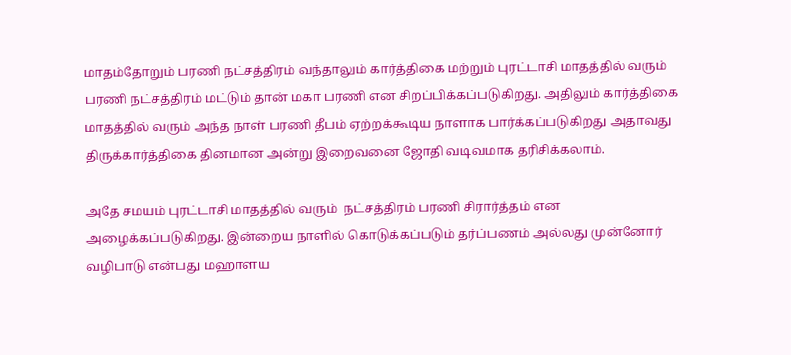மாதம்தோறும் பரணி நட்சத்திரம் வந்தாலும் கார்த்திகை மற்றும் புரட்டாசி மாதத்தில் வரும் பரணி நட்சத்திரம் மட்டும் தான் மகா பரணி என சிறப்பிக்கப்படுகிறது. அதிலும் கார்த்திகை மாதத்தில் வரும் அந்த நாள் பரணி தீபம் ஏற்றக்கூடிய நாளாக பார்க்கப்படுகிறது அதாவது திருக்கார்த்திகை தினமான அன்று இறைவனை ஜோதி வடிவமாக தரிசிக்கலாம்.

அதே சமயம் புரட்டாசி மாதத்தில் வரும்  நட்சத்திரம் பரணி சிரார்த்தம் என அழைக்கப்படுகிறது. இன்றைய நாளில் கொடுக்கப்படும் தர்ப்பணம் அல்லது முன்னோர் வழிபாடு என்பது மஹாளய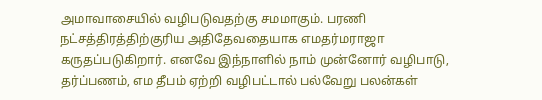அமாவாசையில் வழிபடுவதற்கு சமமாகும். பரணி நட்சத்திரத்திற்குரிய அதிதேவதையாக எமதர்மராஜா கருதப்படுகிறார். எனவே இந்நாளில் நாம் முன்னோர் வழிபாடு, தர்ப்பணம், எம தீபம் ஏற்றி வழிபட்டால் பல்வேறு பலன்கள்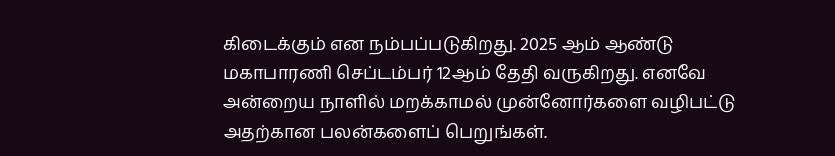கிடைக்கும் என நம்பப்படுகிறது. 2025 ஆம் ஆண்டு மகாபாரணி செப்டம்பர் 12ஆம் தேதி வருகிறது. எனவே அன்றைய நாளில் மறக்காமல் முன்னோர்களை வழிபட்டு அதற்கான பலன்களைப் பெறுங்கள்.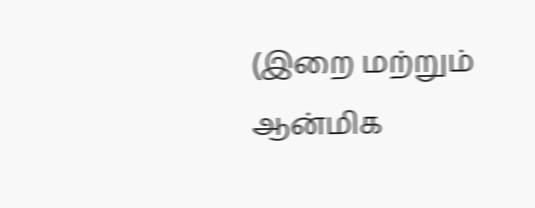(இறை மற்றும் ஆன்மிக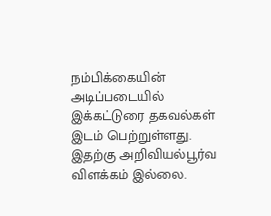நம்பிக்கையின் அடிப்படையில் இக்கட்டுரை தகவல்கள் இடம் பெற்றுள்ளது. இதற்கு அறிவியல்பூர்வ விளக்கம் இல்லை.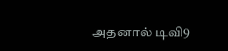அதனால் டிவி9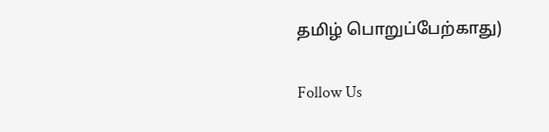தமிழ் பொறுப்பேற்காது)

Follow Us